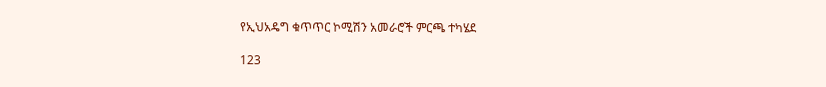የኢህአዴግ ቁጥጥር ኮሚሽን አመራሮች ምርጫ ተካሄደ

123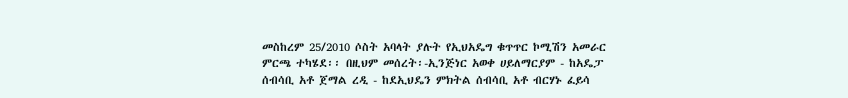መስከረም 25/2010 ሶስት አባላት ያሉት የኢህአዴግ ቁጥጥር ኮሚሽን አመራር ምርጫ ተካሄደ፡፡ በዚህም መሰረት፡-ኢንጅነር አወቀ ሀይለማርያም - ከአዴፓ ሰብሳቢ አቶ ጀማል ረዲ - ከደኢህዴን ምክትል ሰብሳቢ አቶ ብርሃኑ ፈይሳ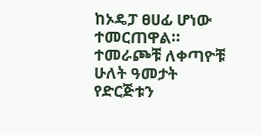ከኦዴፓ ፀሀፊ ሆነው ተመርጠዋል። ተመራጮቹ ለቀጣዮቹ ሁለት ዓመታት የድርጅቱን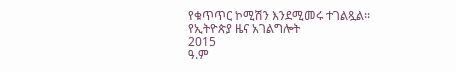የቁጥጥር ኮሚሽን እንደሚመሩ ተገልጿል፡፡
የኢትዮጵያ ዜና አገልግሎት
2015
ዓ.ም